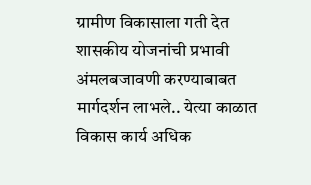ग्रामीण विकासाला गती देत शासकीय योजनांची प्रभावी अंमलबजावणी करण्याबाबत मार्गदर्शन लाभले.. येत्या काळात विकास कार्य अधिक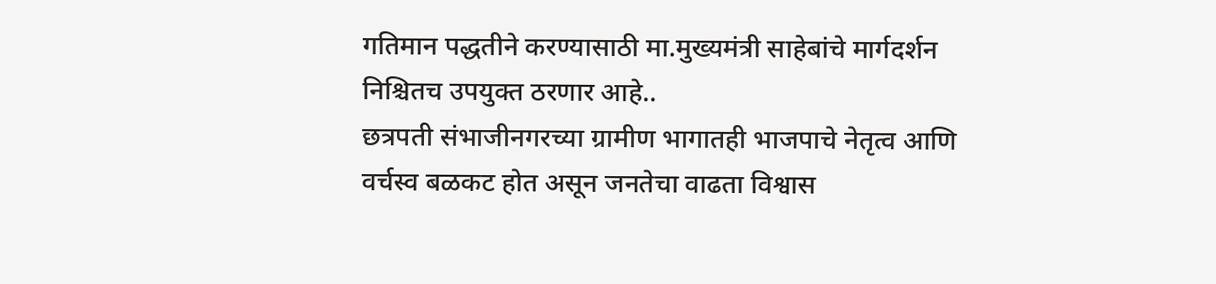गतिमान पद्धतीने करण्यासाठी मा.मुख्यमंत्री साहेबांचे मार्गदर्शन निश्चितच उपयुक्त ठरणार आहे..
छत्रपती संभाजीनगरच्या ग्रामीण भागातही भाजपाचे नेतृत्व आणि वर्चस्व बळकट होत असून जनतेचा वाढता विश्वास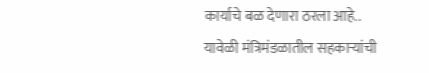कार्याचे बळ देणारा ठरला आहे..
यावेळी मंत्रिमंडळातील सहकाऱ्यांची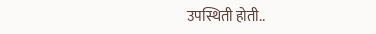उपस्थिती होती..